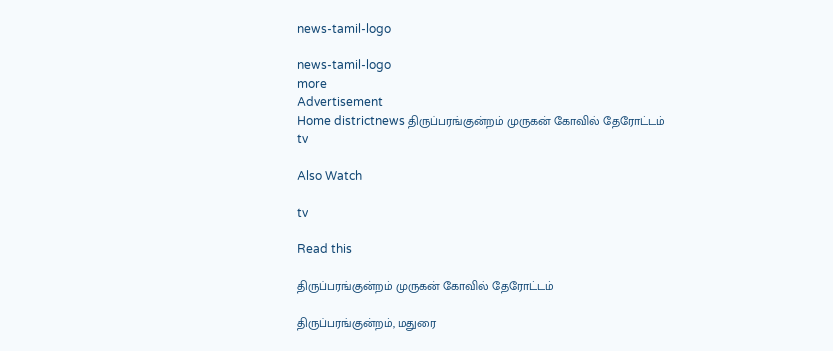news-tamil-logo

news-tamil-logo
more
Advertisement
Home districtnews திருப்பரங்குன்றம் முருகன் கோவில் தேரோட்டம்
tv

Also Watch

tv

Read this

திருப்பரங்குன்றம் முருகன் கோவில் தேரோட்டம்

திருப்பரங்குன்றம், மதுரை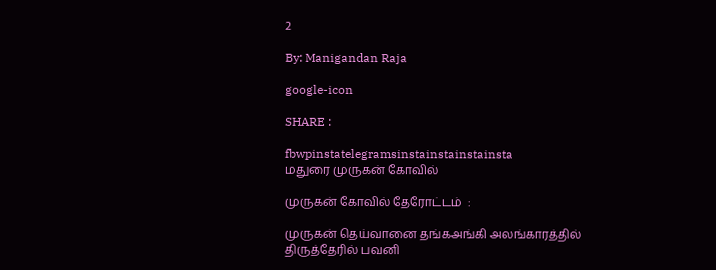2

By: Manigandan Raja

google-icon

SHARE :

fbwpinstatelegramsinstainstainstainsta
மதுரை முருகன் கோவில்

முருகன் கோவில் தேரோட்டம்  :

முருகன் தெய்வானை தங்கஅங்கி அலங்காரத்தில் திருத்தேரில் பவனி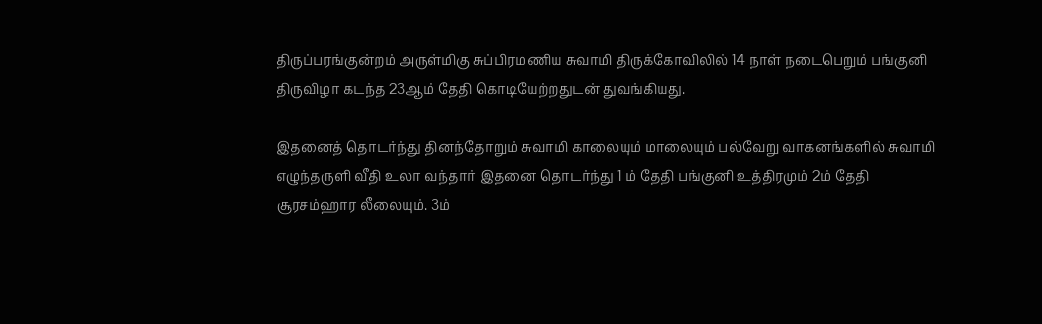திருப்பரங்குன்றம் அருள்மிகு சுப்பிரமணிய சுவாமி திருக்கோவிலில் 14 நாள் நடைபெறும் பங்குனி திருவிழா கடந்த 23ஆம் தேதி கொடியேற்றதுடன் துவங்கியது.

இதனைத் தொடர்ந்து தினந்தோறும் சுவாமி காலையும் மாலையும் பல்வேறு வாகனங்களில் சுவாமி எழுந்தருளி வீதி உலா வந்தார் இதனை தொடர்ந்து 1 ம் தேதி பங்குனி உத்திரமும் 2ம் தேதி சூரசம்ஹார லீலையும். 3ம்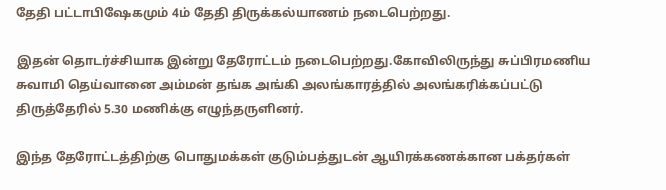தேதி பட்டாபிஷேகமும் 4ம் தேதி திருக்கல்யாணம் நடைபெற்றது.

இதன் தொடர்ச்சியாக இன்று தேரோட்டம் நடைபெற்றது.கோவிலிருந்து சுப்பிரமணிய சுவாமி தெய்வானை அம்மன் தங்க அங்கி அலங்காரத்தில் அலங்கரிக்கப்பட்டு திருத்தேரில் 5.30 மணிக்கு எழுந்தருளினர்.

இந்த தேரோட்டத்திற்கு பொதுமக்கள் குடும்பத்துடன் ஆயிரக்கணக்கான பக்தர்கள்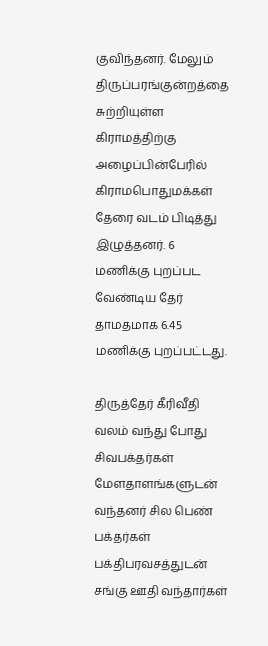குவிந்தனர். மேலும் திருப்பரங்குன்றத்தை சுற்றியுள்ள கிராமத்திற்கு அழைப்பின்பேரில் கிராமபொதுமக்கள் தேரை வடம் பிடித்து இழுத்தனர். 6 மணிக்கு புறப்பட வேண்டிய தேர் தாமதமாக 6.45 மணிக்கு புறப்பட்டது.

திருத்தேர் கீரிவீதி வலம் வந்து போது சிவபக்தர்கள் மேளதாளங்களுடன் வந்தனர் சில பெண் பக்தர்கள் பக்திபரவசத்துடன் சங்கு ஊதி வந்தார்கள்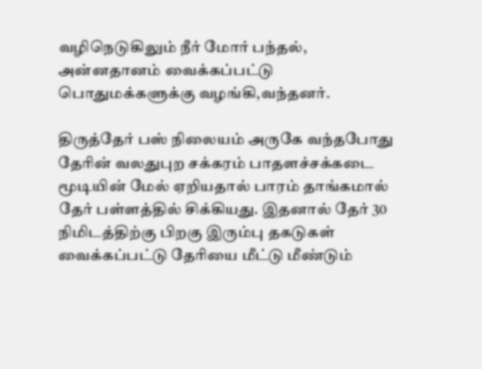வழிநெடுகிலும் நீர் மோர் பந்தல்,
அன்னதானம் வைக்கப்பட்டு பொதுமக்களுக்கு வழங்கி,வந்தனர்.

திருத்தேர் பஸ் நிலையம் அருகே வந்தபோது தேரின் வலதுபுற சக்கரம் பாதளச்சக்கடை மூடியின் மேல் ஏறியதால் பாரம் தாங்கமால் தேர் பள்ளத்தில் சிக்கியது. இதனால் தேர் 30 நிமிடத்திற்கு பிறகு இரும்பு தகடுகள் வைக்கப்பட்டு தேரியை மீட்டு மீண்டும்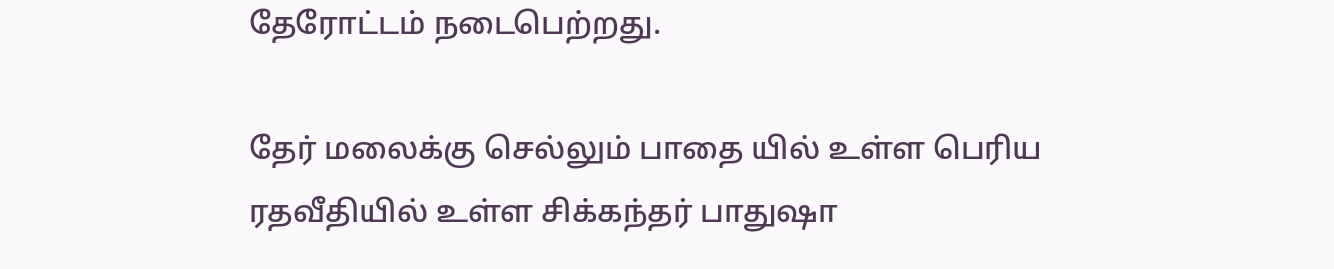தேரோட்டம் நடைபெற்றது.

தேர் மலைக்கு செல்லும் பாதை யில் உள்ள பெரிய ரதவீதியில் உள்ள சிக்கந்தர் பாதுஷா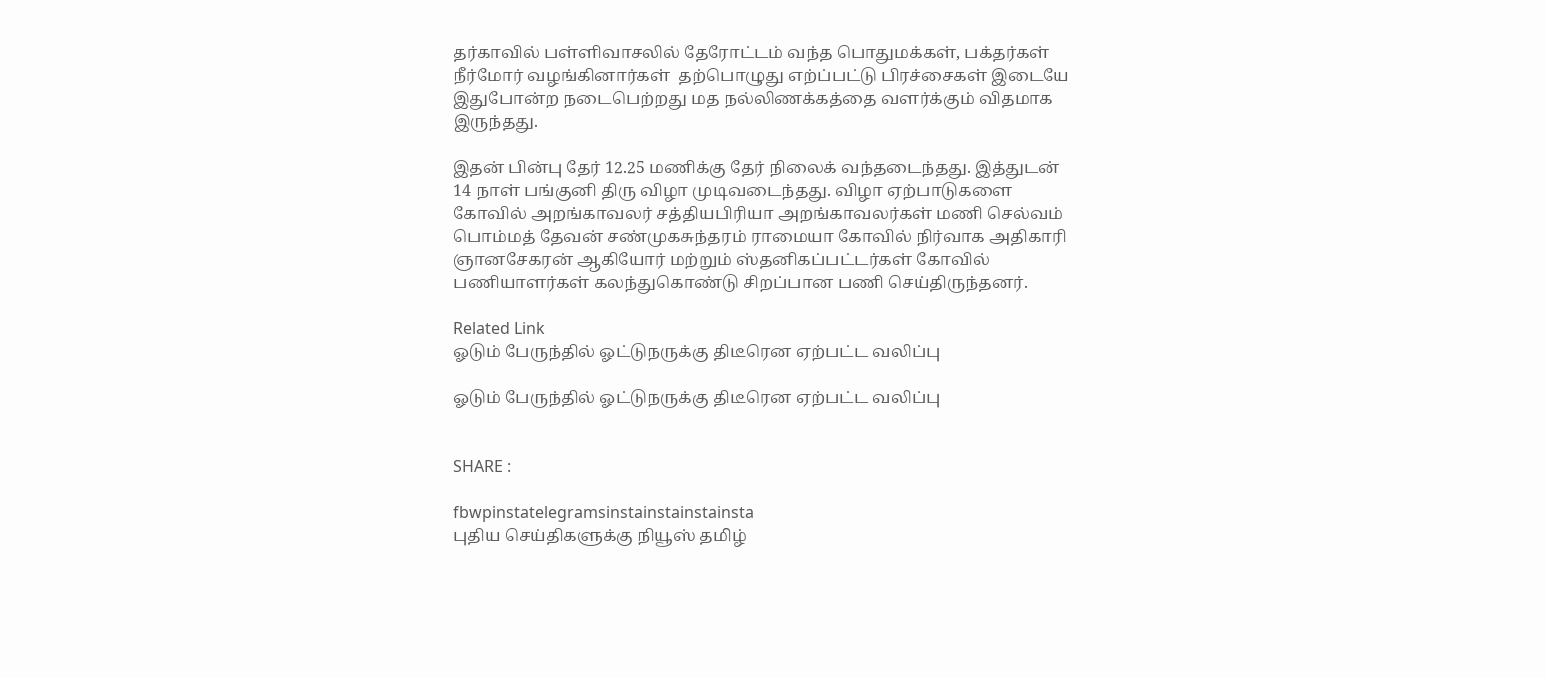தர்காவில் பள்ளிவாசலில் தேரோட்டம் வந்த பொதுமக்கள், பக்தர்கள் நீர்மோர் வழங்கினார்கள்  தற்பொழுது எற்ப்பட்டு பிரச்சைகள் இடையே இதுபோன்ற நடைபெற்றது மத நல்லிணக்கத்தை வளர்க்கும் விதமாக இருந்தது.

இதன் பின்பு தேர் 12.25 மணிக்கு தேர் நிலைக் வந்தடைந்தது. இத்துடன் 14 நாள் பங்குனி திரு விழா முடிவடைந்தது. விழா ஏற்பாடுகளை கோவில் அறங்காவலர் சத்தியபிரியா அறங்காவலர்கள் மணி செல்வம் பொம்மத் தேவன் சண்முகசுந்தரம் ராமையா கோவில் நிர்வாக அதிகாரி ஞானசேகரன் ஆகியோர் மற்றும் ஸ்தனிகப்பட்டர்கள் கோவில் பணியாளர்கள் கலந்துகொண்டு சிறப்பான பணி செய்திருந்தனர்.

Related Link
ஓடும் பேருந்தில் ஓட்டுநருக்கு திடீரென ஏற்பட்ட வலிப்பு

ஓடும் பேருந்தில் ஓட்டுநருக்கு திடீரென ஏற்பட்ட வலிப்பு


SHARE :

fbwpinstatelegramsinstainstainstainsta
புதிய செய்திகளுக்கு நியூஸ் தமிழ்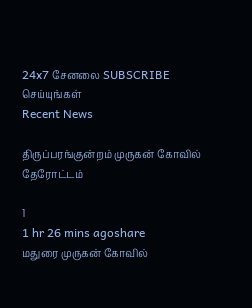24x7 சேனலை SUBSCRIBE செய்யுங்கள்
Recent News

திருப்பரங்குன்றம் முருகன் கோவில் தேரோட்டம்

1
1 hr 26 mins agoshare
மதுரை முருகன் கோவில்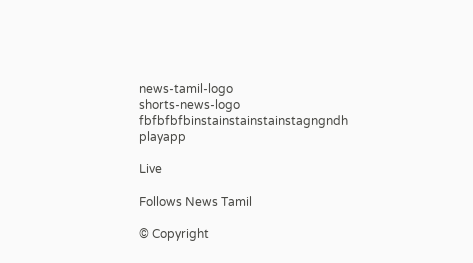news-tamil-logo
shorts-news-logo
fbfbfbfbinstainstainstainstagngndh
playapp

Live

Follows News Tamil

© Copyright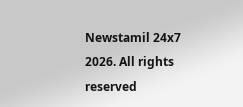Newstamil 24x7 2026. All rights reserved